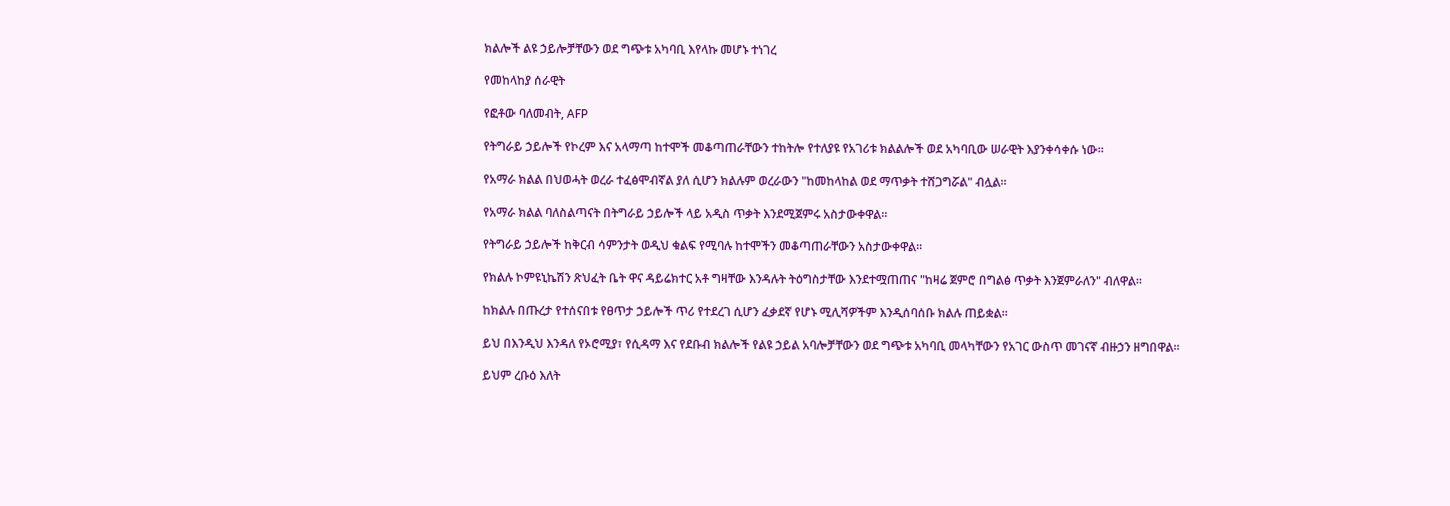ክልሎች ልዩ ኃይሎቻቸውን ወደ ግጭቱ አካባቢ እየላኩ መሆኑ ተነገረ

የመከላከያ ሰራዊት

የፎቶው ባለመብት, AFP

የትግራይ ኃይሎች የኮረም እና አላማጣ ከተሞች መቆጣጠራቸውን ተከትሎ የተለያዩ የአገሪቱ ክልልሎች ወደ አካባቢው ሠራዊት እያንቀሳቀሱ ነው።

የአማራ ክልል በህወሓት ወረራ ተፈፅሞብኛል ያለ ሲሆን ክልሉም ወረራውን "ከመከላከል ወደ ማጥቃት ተሸጋግሯል" ብሏል።

የአማራ ክልል ባለስልጣናት በትግራይ ኃይሎች ላይ አዲስ ጥቃት እንደሚጀምሩ አስታውቀዋል።

የትግራይ ኃይሎች ከቅርብ ሳምንታት ወዲህ ቁልፍ የሚባሉ ከተሞችን መቆጣጠራቸውን አስታውቀዋል።

የክልሉ ኮምዩኒኬሽን ጽህፈት ቤት ዋና ዳይሬክተር አቶ ግዛቸው እንዳሉት ትዕግስታቸው እንደተሟጠጠና "ከዛሬ ጀምሮ በግልፅ ጥቃት እንጀምራለን" ብለዋል።

ከክልሉ በጡረታ የተሰናበቱ የፀጥታ ኃይሎች ጥሪ የተደረገ ሲሆን ፈቃደኛ የሆኑ ሚሊሻዎችም እንዲሰባሰቡ ክልሉ ጠይቋል።

ይህ በእንዲህ እንዳለ የኦሮሚያ፣ የሲዳማ እና የደቡብ ክልሎች የልዩ ኃይል አባሎቻቸውን ወደ ግጭቱ አካባቢ መላካቸውን የአገር ውስጥ መገናኛ ብዙኃን ዘግበዋል።

ይህም ረቡዕ እለት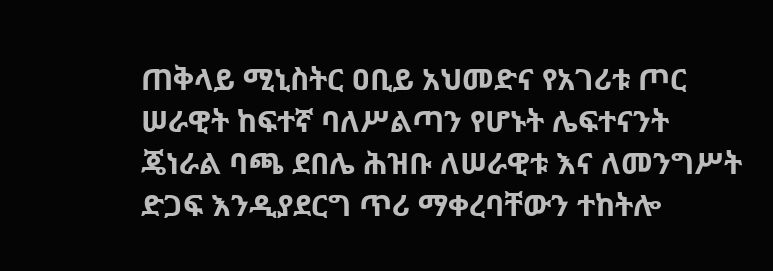ጠቅላይ ሚኒስትር ዐቢይ አህመድና የአገሪቱ ጦር ሠራዊት ከፍተኛ ባለሥልጣን የሆኑት ሌፍተናንት ጄነራል ባጫ ደበሌ ሕዝቡ ለሠራዊቱ እና ለመንግሥት ድጋፍ እንዲያደርግ ጥሪ ማቀረባቸውን ተከትሎ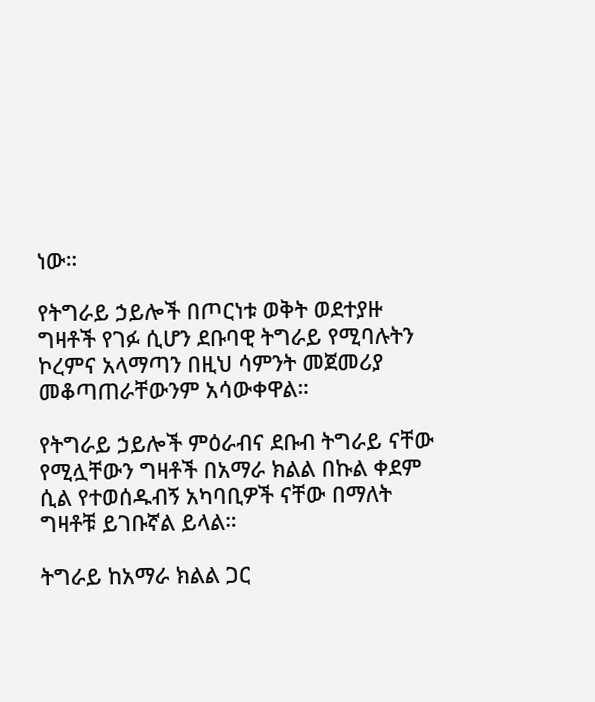ነው።

የትግራይ ኃይሎች በጦርነቱ ወቅት ወደተያዙ ግዛቶች የገፉ ሲሆን ደቡባዊ ትግራይ የሚባሉትን ኮረምና አላማጣን በዚህ ሳምንት መጀመሪያ መቆጣጠራቸውንም አሳውቀዋል።

የትግራይ ኃይሎች ምዕራብና ደቡብ ትግራይ ናቸው የሚሏቸውን ግዛቶች በአማራ ክልል በኩል ቀደም ሲል የተወሰዱብኝ አካባቢዎች ናቸው በማለት ግዛቶቹ ይገቡኛል ይላል።

ትግራይ ከአማራ ክልል ጋር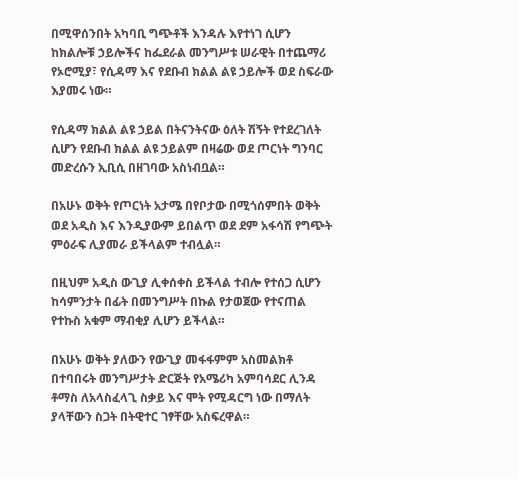በሚዋሰንበት አካባቢ ግጭቶች እንዳሉ እየተነገ ሲሆን ከክልሎቹ ኃይሎችና ከፌደራል መንግሥቱ ሠራዊት በተጨማሪ የኦሮሚያ፣ የሲዳማ እና የደቡብ ክልል ልዩ ኃይሎች ወደ ስፍራው እያመሩ ነው።

የሲዳማ ክልል ልዩ ኃይል በትናንትናው ዕለት ሽኝት የተደረገለት ሲሆን የደቡብ ክልል ልዩ ኃይልም በዛሬው ወደ ጦርነት ግንባር መድረሱን ኢቢሲ በዘገባው አስነብቧል።

በአሁኑ ወቅት የጦርነት አታሜ በየቦታው በሚጎሰምበት ወቅት ወደ አዲስ እና እንዲያውም ይበልጥ ወደ ደም አፋሳሽ የግጭት ምዕራፍ ሊያመራ ይችላልም ተብሏል።

በዚህም አዲስ ውጊያ ሊቀሰቀስ ይችላል ተብሎ የተሰጋ ሲሆን ከሳምንታት በፊት በመንግሥት በኩል የታወጀው የተናጠል የተኩስ አቁም ማብቂያ ሊሆን ይችላል።

በአሁኑ ወቅት ያለውን የውጊያ መፋፋምም አስመልክቶ በተባበሩት መንግሥታት ድርጅት የአሜሪካ አምባሳደር ሊንዳ ቶማስ ለአላስፈላጊ ስቃይ እና ሞት የሚዳርግ ነው በማለት ያላቸውን ስጋት በትዊተር ገፃቸው አስፍረዋል።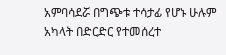አምባሳደሯ በግጭቱ ተሳታፊ የሆኑ ሁሉም አካላት በድርድር የተመሰረተ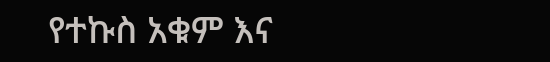የተኩስ አቁም እና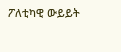ፖለቲካዊ ውይይት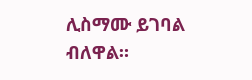ሊስማሙ ይገባል ብለዋል።